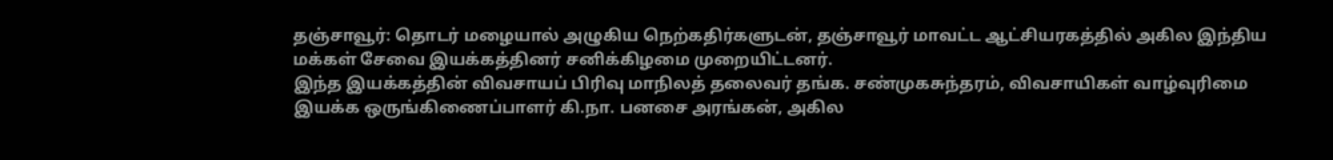தஞ்சாவூர்: தொடர் மழையால் அழுகிய நெற்கதிர்களுடன், தஞ்சாவூர் மாவட்ட ஆட்சியரகத்தில் அகில இந்திய மக்கள் சேவை இயக்கத்தினர் சனிக்கிழமை முறையிட்டனர்.
இந்த இயக்கத்தின் விவசாயப் பிரிவு மாநிலத் தலைவர் தங்க. சண்முகசுந்தரம், விவசாயிகள் வாழ்வுரிமை இயக்க ஒருங்கிணைப்பாளர் கி.நா. பனசை அரங்கன், அகில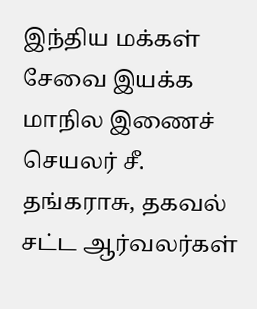இந்திய மக்கள் சேவை இயக்க மாநில இணைச் செயலர் சீ. தங்கராசு, தகவல் சட்ட ஆர்வலர்கள்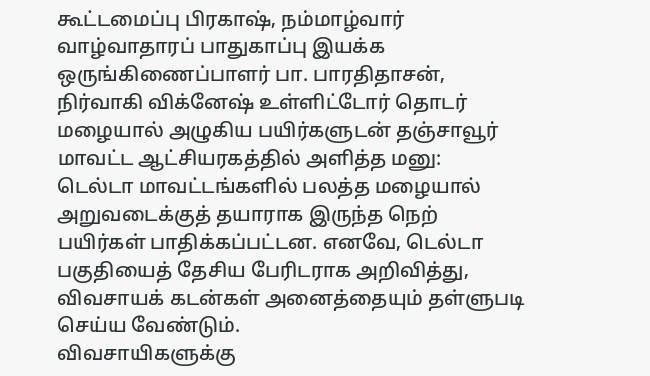கூட்டமைப்பு பிரகாஷ், நம்மாழ்வார் வாழ்வாதாரப் பாதுகாப்பு இயக்க ஒருங்கிணைப்பாளர் பா. பாரதிதாசன், நிர்வாகி விக்னேஷ் உள்ளிட்டோர் தொடர் மழையால் அழுகிய பயிர்களுடன் தஞ்சாவூர் மாவட்ட ஆட்சியரகத்தில் அளித்த மனு:
டெல்டா மாவட்டங்களில் பலத்த மழையால் அறுவடைக்குத் தயாராக இருந்த நெற் பயிர்கள் பாதிக்கப்பட்டன. எனவே, டெல்டா பகுதியைத் தேசிய பேரிடராக அறிவித்து, விவசாயக் கடன்கள் அனைத்தையும் தள்ளுபடி செய்ய வேண்டும்.
விவசாயிகளுக்கு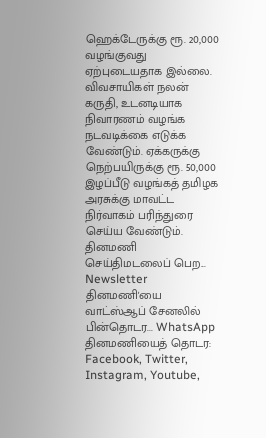ஹெக்டேருக்கு ரூ. 20,000 வழங்குவது ஏற்புடையதாக இல்லை. விவசாயிகள் நலன் கருதி, உடனடியாக நிவாரணம் வழங்க நடவடிக்கை எடுக்க வேண்டும். ஏக்கருக்கு நெற்பயிருக்கு ரூ. 50,000 இழப்பீடு வழங்கத் தமிழக அரசுக்கு மாவட்ட நிர்வாகம் பரிந்துரை செய்ய வேண்டும்.
தினமணி செய்திமடலைப் பெற... Newsletter
தினமணி'யை வாட்ஸ்ஆப் சேனலில் பின்தொடர... WhatsApp
தினமணியைத் தொடர: Facebook, Twitter, Instagram, Youtube,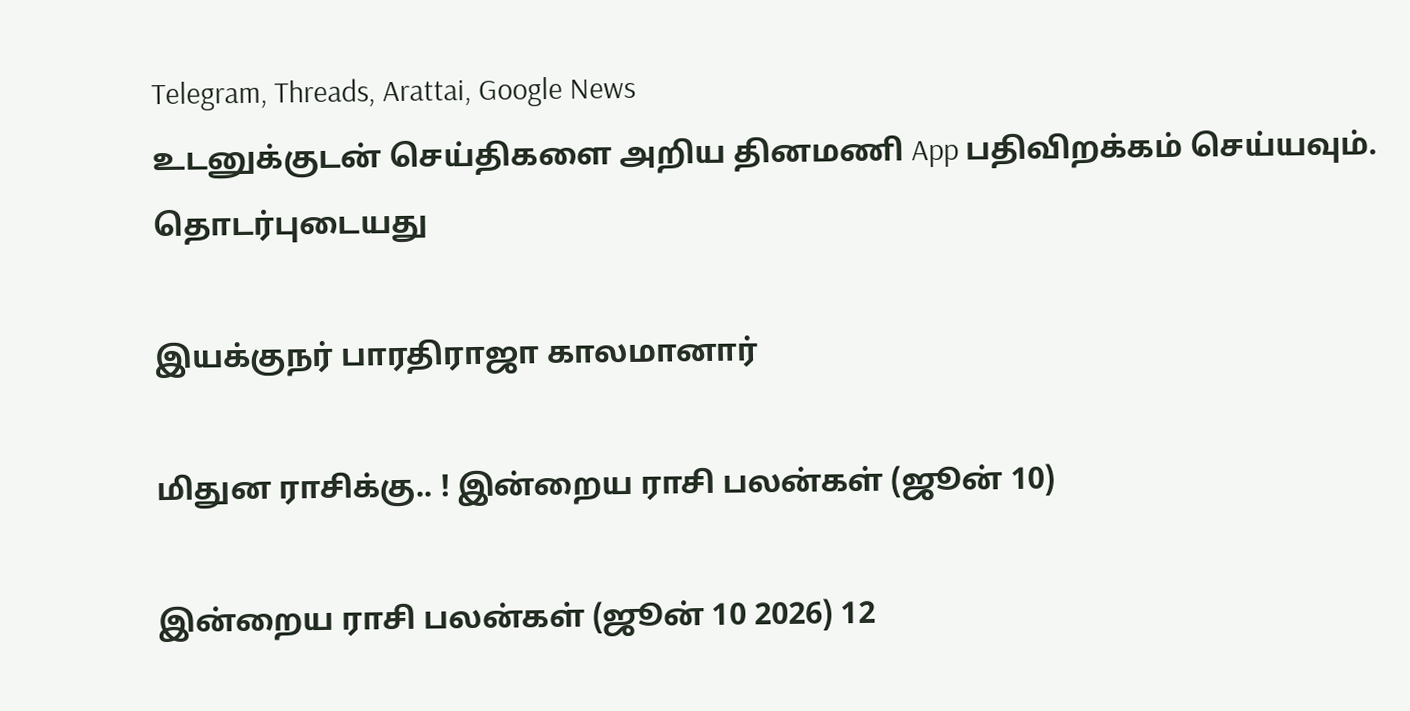Telegram, Threads, Arattai, Google News
உடனுக்குடன் செய்திகளை அறிய தினமணி App பதிவிறக்கம் செய்யவும்.
தொடர்புடையது

இயக்குநர் பாரதிராஜா காலமானார்

மிதுன ராசிக்கு.. ! இன்றைய ராசி பலன்கள் (ஜூன் 10)

இன்றைய ராசி பலன்கள் (ஜூன் 10 2026) 12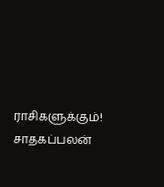ராசிகளுக்கும்! சாதகப்பலன்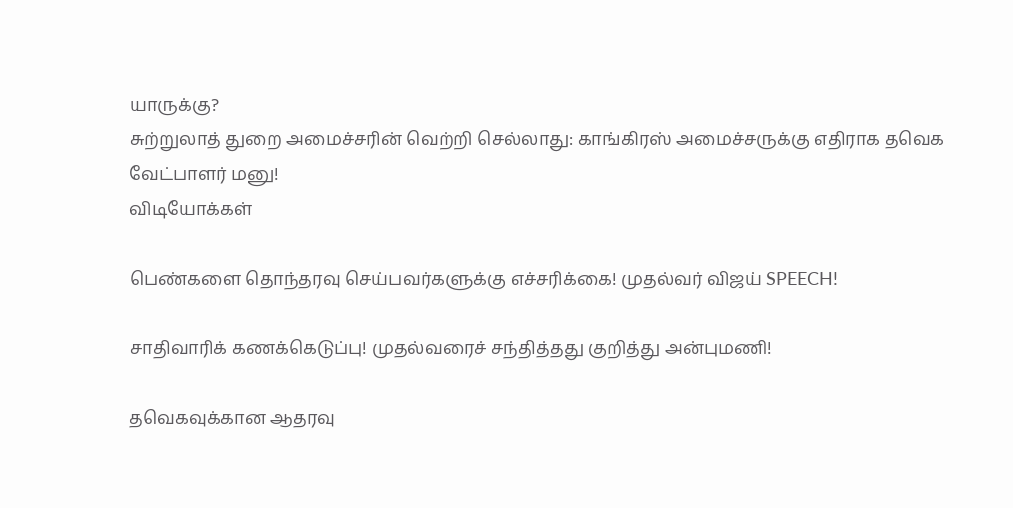யாருக்கு?
சுற்றுலாத் துறை அமைச்சரின் வெற்றி செல்லாது: காங்கிரஸ் அமைச்சருக்கு எதிராக தவெக வேட்பாளர் மனு!
விடியோக்கள்

பெண்களை தொந்தரவு செய்பவர்களுக்கு எச்சரிக்கை! முதல்வர் விஜய் SPEECH!

சாதிவாரிக் கணக்கெடுப்பு! முதல்வரைச் சந்தித்தது குறித்து அன்புமணி!

தவெகவுக்கான ஆதரவு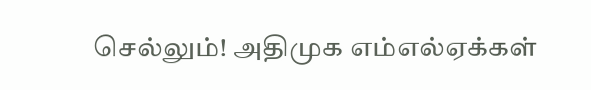செல்லும்! அதிமுக எம்எல்ஏக்கள்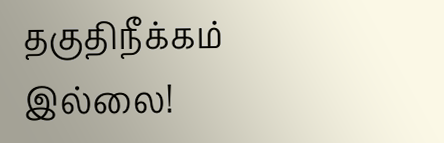தகுதிநீக்கம் இல்லை!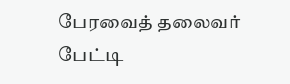பேரவைத் தலைவர் பேட்டி